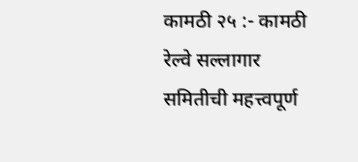कामठी २५ :- कामठी रेल्वे सल्लागार समितीची महत्त्वपूर्ण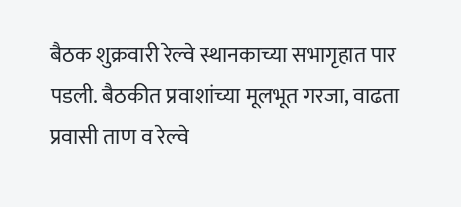बैठक शुक्रवारी रेल्वे स्थानकाच्या सभागृहात पार पडली. बैठकीत प्रवाशांच्या मूलभूत गरजा, वाढता प्रवासी ताण व रेल्वे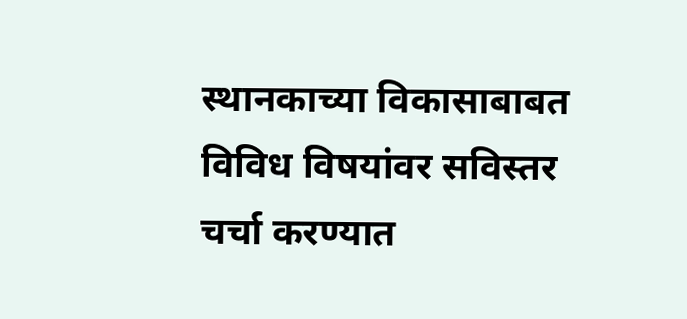स्थानकाच्या विकासाबाबत विविध विषयांवर सविस्तर चर्चा करण्यात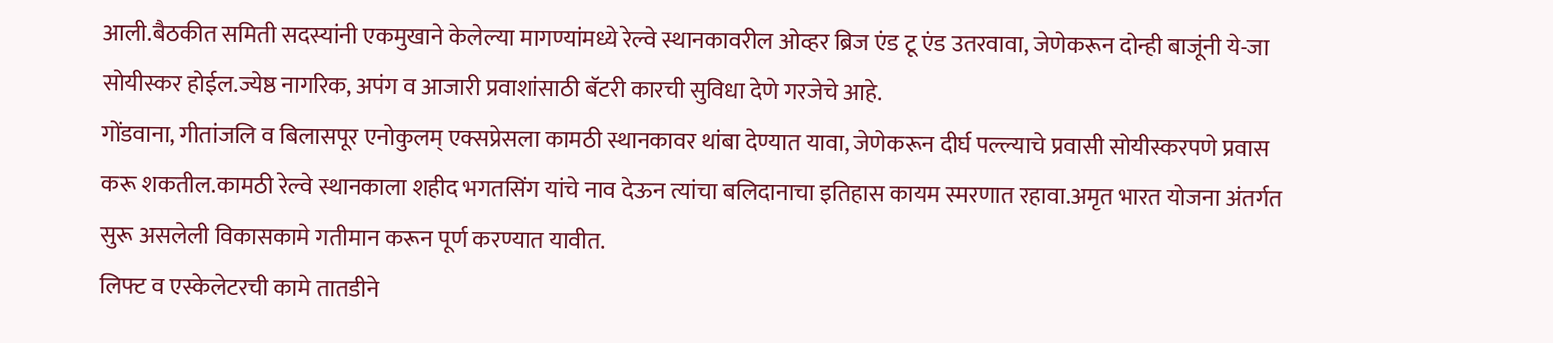आली.बैठकीत समिती सदस्यांनी एकमुखाने केलेल्या मागण्यांमध्ये रेल्वे स्थानकावरील ओव्हर ब्रिज एंड टू एंड उतरवावा, जेणेकरून दोन्ही बाजूंनी ये-जा सोयीस्कर होईल.ज्येष्ठ नागरिक, अपंग व आजारी प्रवाशांसाठी बॅटरी कारची सुविधा देणे गरजेचे आहे.
गोंडवाना, गीतांजलि व बिलासपूर एनोकुलम् एक्सप्रेसला कामठी स्थानकावर थांबा देण्यात यावा, जेणेकरून दीर्घ पल्ल्याचे प्रवासी सोयीस्करपणे प्रवास करू शकतील.कामठी रेल्वे स्थानकाला शहीद भगतसिंग यांचे नाव देऊन त्यांचा बलिदानाचा इतिहास कायम स्मरणात रहावा.अमृत भारत योजना अंतर्गत सुरू असलेली विकासकामे गतीमान करून पूर्ण करण्यात यावीत.
लिफ्ट व एस्केलेटरची कामे तातडीने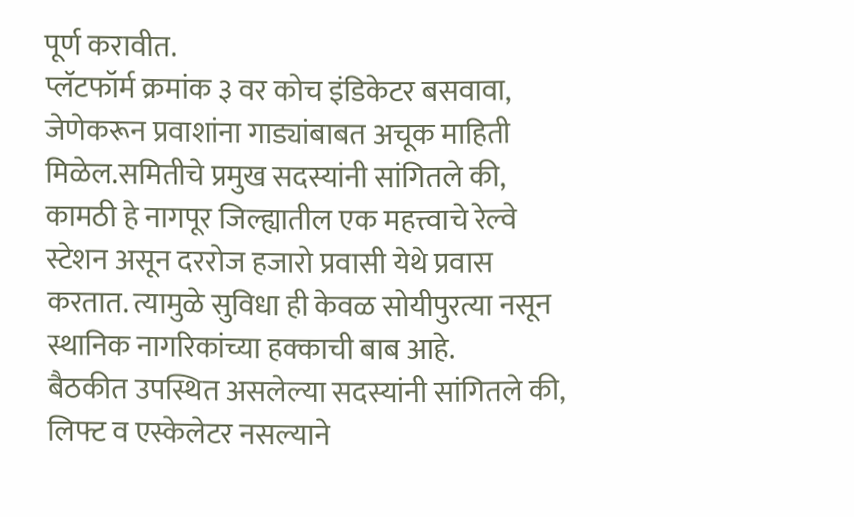पूर्ण करावीत.
प्लॅटफॉर्म क्रमांक ३ वर कोच इंडिकेटर बसवावा, जेणेकरून प्रवाशांना गाड्यांबाबत अचूक माहिती मिळेल.समितीचे प्रमुख सदस्यांनी सांगितले की, कामठी हे नागपूर जिल्ह्यातील एक महत्त्वाचे रेल्वे स्टेशन असून दररोज हजारो प्रवासी येथे प्रवास करतात. त्यामुळे सुविधा ही केवळ सोयीपुरत्या नसून स्थानिक नागरिकांच्या हक्काची बाब आहे.
बैठकीत उपस्थित असलेल्या सदस्यांनी सांगितले की, लिफ्ट व एस्केलेटर नसल्याने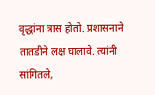वृद्धांना त्रास होतो. प्रशासनाने तातडीने लक्ष घालावे. त्यांनी सांगितले,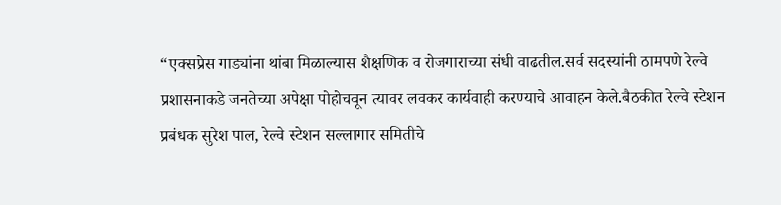“एक्सप्रेस गाड्यांना थांबा मिळाल्यास शैक्षणिक व रोजगाराच्या संधी वाढतील.सर्व सदस्यांनी ठामपणे रेल्वे प्रशासनाकडे जनतेच्या अपेक्षा पोहोचवून त्यावर लवकर कार्यवाही करण्याचे आवाहन केले.बैठकीत रेल्वे स्टेशन प्रबंधक सुरेश पाल, रेल्वे स्टेशन सल्लागार समितीचे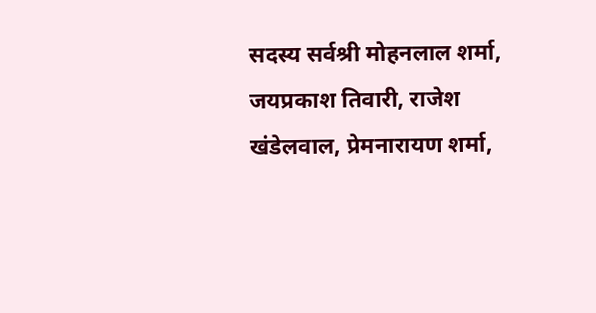सदस्य सर्वश्री मोहनलाल शर्मा, जयप्रकाश तिवारी, राजेश खंडेलवाल, प्रेमनारायण शर्मा,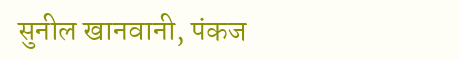सुनील खानवानी, पंकज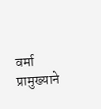वर्मा प्रामुख्याने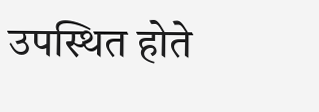उपस्थित होते